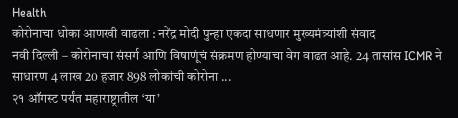Health
कोरोनाचा धोका आणखी वाढला : नरेंद्र मोदी पुन्हा एकदा साधणार मुख्यमंत्र्यांशी संवाद
नवी दिल्ली – कोरोनाचा संसर्ग आणि विषाणूंचं संक्रमण होण्याचा वेग वाढत आहे. 24 तासांस ICMR ने साधारण 4 लाख 20 हजार 898 लोकांची कोरोना ...
२१ ऑगस्ट पर्यंत महाराष्ट्रातील ‘या’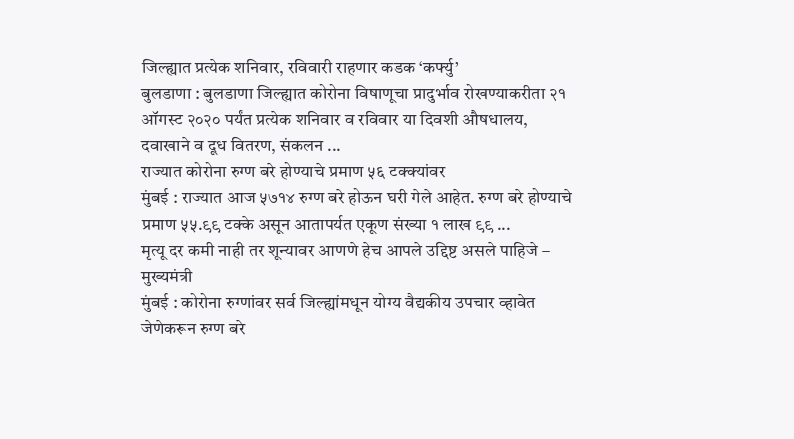जिल्ह्यात प्रत्येक शनिवार, रविवारी राहणार कडक ‘कर्फ्यु’
बुलडाणा : बुलडाणा जिल्ह्यात कोरोना विषाणूचा प्रादुर्भाव रोखण्याकरीता २१ ऑगस्ट २०२० पर्यंत प्रत्येक शनिवार व रविवार या दिवशी औषधालय, दवाखाने व दूध वितरण, संकलन ...
राज्यात कोरोना रुग्ण बरे होण्याचे प्रमाण ५६ टक्क्यांवर
मुंबई : राज्यात आज ५७१४ रुग्ण बरे होऊन घरी गेले आहेत. रुग्ण बरे होण्याचे प्रमाण ५५.९९ टक्के असून आतापर्यत एकूण संख्या १ लाख ९९ ...
मृत्यू दर कमी नाही तर शून्यावर आणणे हेच आपले उद्दिष्ट असले पाहिजे – मुख्यमंत्री
मुंबई : कोरोना रुग्णांवर सर्व जिल्ह्यांमधून योग्य वैद्यकीय उपचार व्हावेत जेणेकरून रुग्ण बरे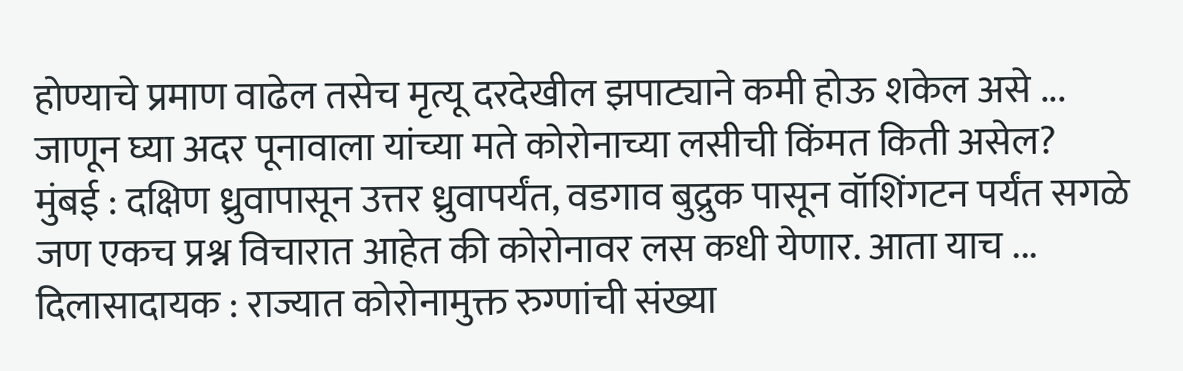होण्याचे प्रमाण वाढेल तसेच मृत्यू दरदेखील झपाट्याने कमी होऊ शकेल असे ...
जाणून घ्या अदर पूनावाला यांच्या मते कोरोनाच्या लसीची किंमत किती असेल?
मुंबई : दक्षिण ध्रुवापासून उत्तर ध्रुवापर्यंत, वडगाव बुद्रुक पासून वॉशिंगटन पर्यंत सगळे जण एकच प्रश्न विचारात आहेत की कोरोनावर लस कधी येणार. आता याच ...
दिलासादायक : राज्यात कोरोनामुक्त रुग्णांची संख्या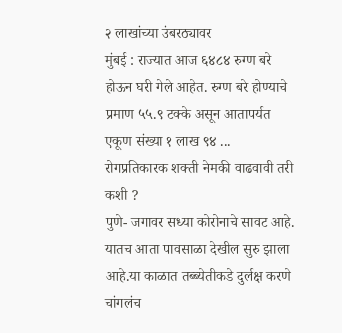२ लाखांच्या उंबरठ्यावर
मुंबई : राज्यात आज ६४८४ रुग्ण बरे होऊन घरी गेले आहेत. रुग्ण बरे होण्याचे प्रमाण ५५.९ टक्के असून आतापर्यत एकूण संख्या १ लाख ९४ ...
रोगप्रतिकारक शक्ती नेमकी वाढवावी तरी कशी ?
पुणे- जगावर सध्या कोरोनाचे सावट आहे. यातच आता पावसाळा देखील सुरु झाला आहे.या काळात तब्ब्येतीकडे दुर्लक्ष करणे चांगलंच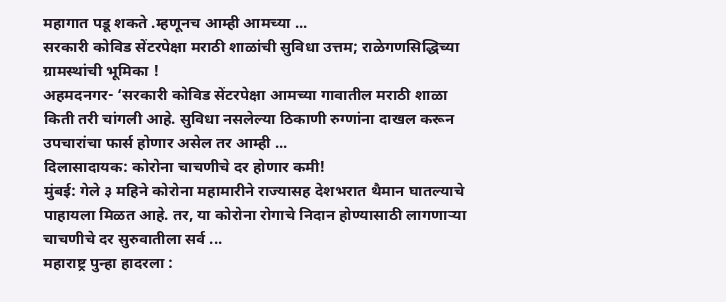महागात पडू शकते .म्हणूनच आम्ही आमच्या ...
सरकारी कोविड सेंटरपेक्षा मराठी शाळांची सुविधा उत्तम; राळेगणसिद्धिच्या ग्रामस्थांची भूमिका !
अहमदनगर- ‘सरकारी कोविड सेंटरपेक्षा आमच्या गावातील मराठी शाळा किती तरी चांगली आहे. सुविधा नसलेल्या ठिकाणी रुग्णांना दाखल करून उपचारांचा फार्स होणार असेल तर आम्ही ...
दिलासादायक: कोरोना चाचणीचे दर होणार कमी!
मुंबई: गेले ३ महिने कोरोना महामारीने राज्यासह देशभरात थैमान घातल्याचे पाहायला मिळत आहे. तर, या कोरोना रोगाचे निदान होण्यासाठी लागणाऱ्या चाचणीचे दर सुरुवातीला सर्व ...
महाराष्ट्र पुन्हा हादरला :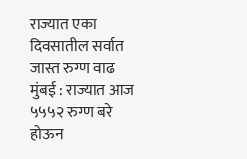राज्यात एका दिवसातील सर्वात जास्त रुग्ण वाढ
मुंबई : राज्यात आज ५५५२ रुग्ण बरे होऊन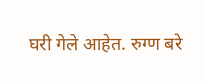घरी गेले आहेत. रुग्ण बरे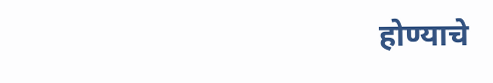होण्याचे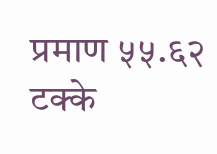प्रमाण ५५.६२ टक्के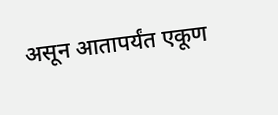असून आतापर्यंत एकूण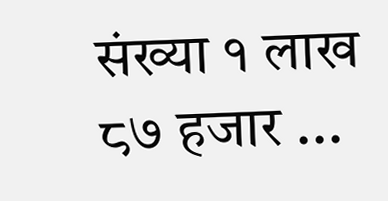संख्या १ लाख ८७ हजार ...